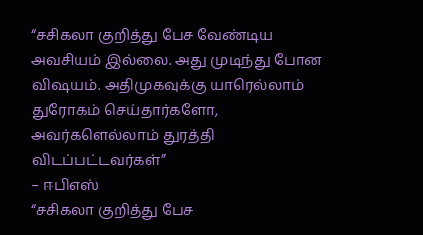“சசிகலா குறித்து பேச வேண்டிய அவசியம் இல்லை. அது முடிந்து போன விஷயம். அதிமுகவுக்கு யாரெல்லாம் துரோகம் செய்தார்களோ, அவர்களெல்லாம் துரத்தி விடப்பட்டவர்கள்”
– ஈபிஎஸ்
“சசிகலா குறித்து பேச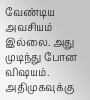வேண்டிய அவசியம் இல்லை. அது முடிந்து போன விஷயம். அதிமுகவுக்கு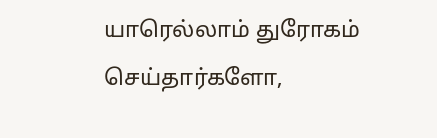யாரெல்லாம் துரோகம் செய்தார்களோ,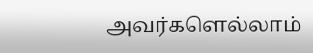அவர்களெல்லாம்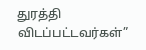துரத்தி விடப்பட்டவர்கள்”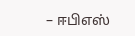– ஈபிஎஸ்